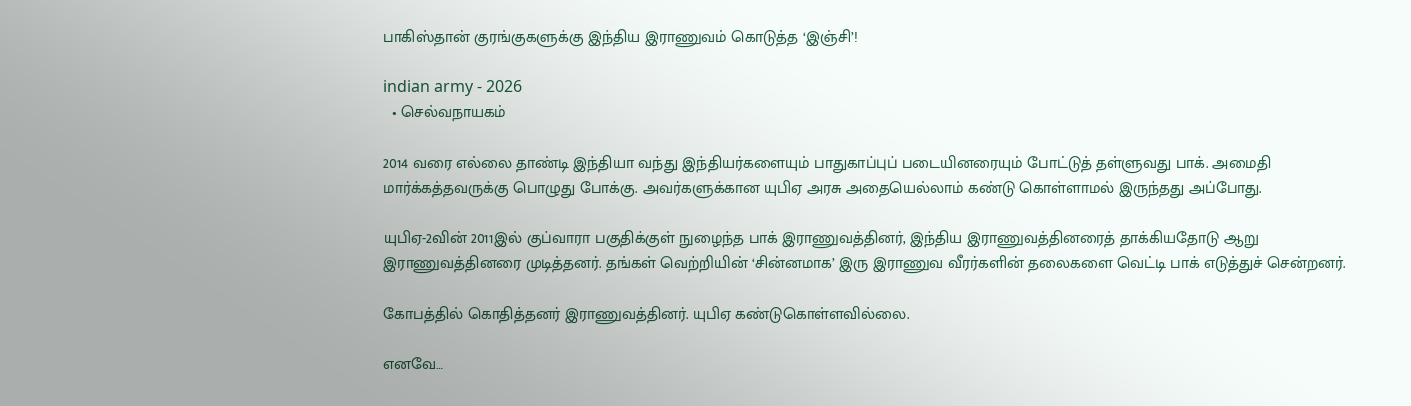பாகிஸ்தான் குரங்குகளுக்கு இந்திய இராணுவம் கொடுத்த ‘இஞ்சி’!

indian army - 2026
  • செல்வநாயகம்

2014 வரை எல்லை தாண்டி இந்தியா வந்து இந்தியர்களையும் பாதுகாப்புப் படையினரையும் போட்டுத் தள்ளுவது பாக். அமைதி மார்க்கத்தவருக்கு பொழுது போக்கு. அவர்களுக்கான யுபிஏ அரசு அதையெல்லாம் கண்டு கொள்ளாமல் இருந்தது அப்போது.

யுபிஏ-2வின் 2011இல் குப்வாரா பகுதிக்குள் நுழைந்த பாக் இராணுவத்தினர், இந்திய இராணுவத்தினரைத் தாக்கியதோடு ஆறு இராணுவத்தினரை முடித்தனர். தங்கள் வெற்றியின் ‘சின்னமாக’ இரு இராணுவ வீரர்களின் தலைகளை வெட்டி பாக் எடுத்துச் சென்றனர்.

கோபத்தில் கொதித்தனர் இராணுவத்தினர். யுபிஏ கண்டுகொள்ளவில்லை.

எனவே…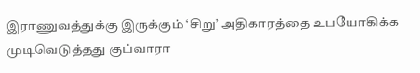இராணுவத்துக்கு இருக்கும் ‘சிறு’ அதிகாரத்தை உபயோகிக்க முடிவெடுத்தது குப்வாரா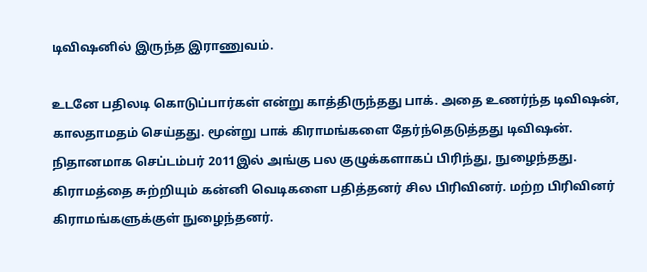டிவிஷனில் இருந்த இராணுவம்.

உடனே பதிலடி கொடுப்பார்கள் என்று காத்திருந்தது பாக். அதை உணர்ந்த டிவிஷன், காலதாமதம் செய்தது. மூன்று பாக் கிராமங்களை தேர்ந்தெடுத்தது டிவிஷன். நிதானமாக செப்டம்பர் 2011இல் அங்கு பல குழுக்களாகப் பிரிந்து, நுழைந்தது. கிராமத்தை சுற்றியும் கன்னி வெடிகளை பதித்தனர் சில பிரிவினர். மற்ற பிரிவினர் கிராமங்களுக்குள் நுழைந்தனர்.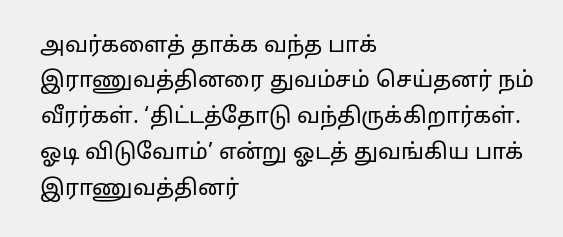அவர்களைத் தாக்க வந்த பாக் இராணுவத்தினரை துவம்சம் செய்தனர் நம் வீரர்கள். ‘திட்டத்தோடு வந்திருக்கிறார்கள். ஓடி விடுவோம்’ என்று ஓடத் துவங்கிய பாக் இராணுவத்தினர்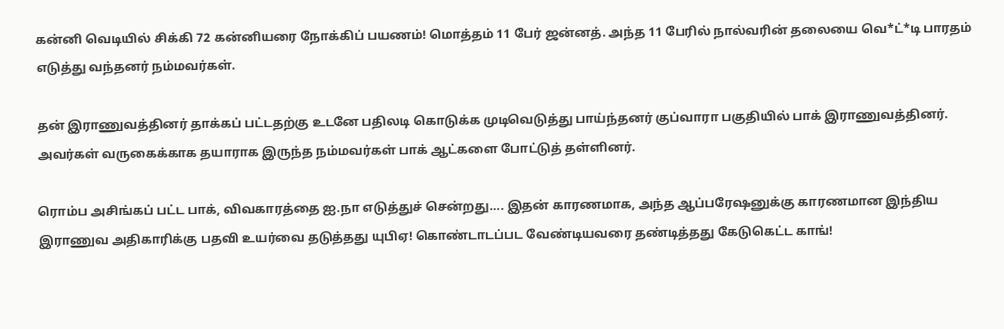கன்னி வெடியில் சிக்கி 72 கன்னியரை நோக்கிப் பயணம்! மொத்தம் 11 பேர் ஜன்னத். அந்த 11 பேரில் நால்வரின் தலையை வெ*ட்*டி பாரதம் எடுத்து வந்தனர் நம்மவர்கள்.

தன் இராணுவத்தினர் தாக்கப் பட்டதற்கு உடனே பதிலடி கொடுக்க முடிவெடுத்து பாய்ந்தனர் குப்வாரா பகுதியில் பாக் இராணுவத்தினர். அவர்கள் வருகைக்காக தயாராக இருந்த நம்மவர்கள் பாக் ஆட்களை போட்டுத் தள்ளினர்.

ரொம்ப அசிங்கப் பட்ட பாக், விவகாரத்தை ஐ.நா எடுத்துச் சென்றது…. இதன் காரணமாக, அந்த ஆப்பரேஷனுக்கு காரணமான இந்திய இராணுவ அதிகாரிக்கு பதவி உயர்வை தடுத்தது யுபிஏ! கொண்டாடப்பட வேண்டியவரை தண்டித்தது கேடுகெட்ட காங்!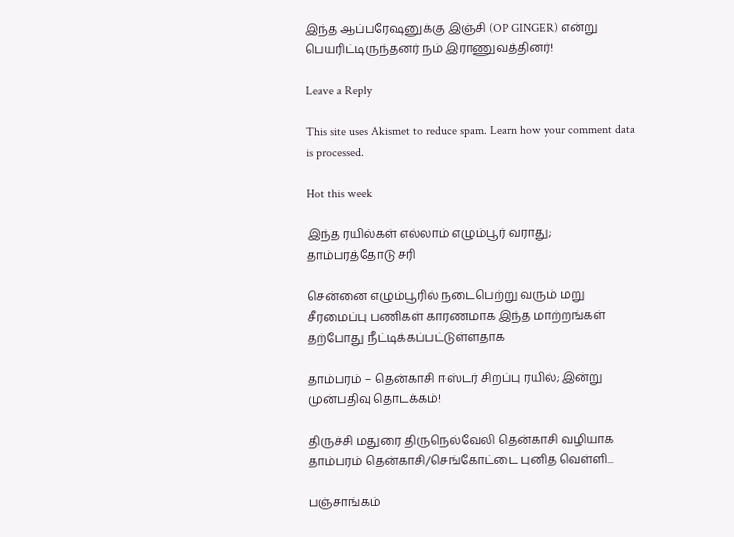இந்த ஆப்பரேஷனுக்கு இஞ்சி (OP GINGER) என்று பெயரிட்டிருந்தனர் நம் இராணுவத்தினர்!

Leave a Reply

This site uses Akismet to reduce spam. Learn how your comment data is processed.

Hot this week

இந்த ரயில்கள் எல்லாம் எழும்பூர் வராது; தாம்பரத்தோடு சரி

சென்னை எழும்பூரில் நடைபெற்று வரும் மறு சீரமைப்பு பணிகள் காரணமாக இந்த மாற்றங்கள் தற்போது நீட்டிக்கப்பட்டுள்ளதாக‌

தாம்பரம் – தென்காசி ஈஸ்டர் சிறப்பு ரயில்; இன்று முன்பதிவு தொடக்கம்!

திருச்சி மதுரை திருநெல்வேலி தென்காசி வழியாக தாம்பரம் தென்காசி/செங்கோட்டை புனித வெள்ளி...

பஞ்சாங்கம்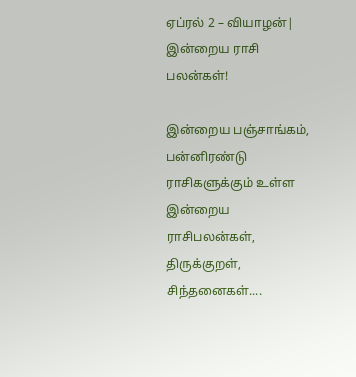ஏப்ரல் 2 – வியாழன்| இன்றைய ராசி பலன்கள்!

இன்றைய பஞ்சாங்கம், பன்னிரண்டு ராசிகளுக்கும் உள்ள இன்றைய ராசிபலன்கள், திருக்குறள், சிந்தனைகள்....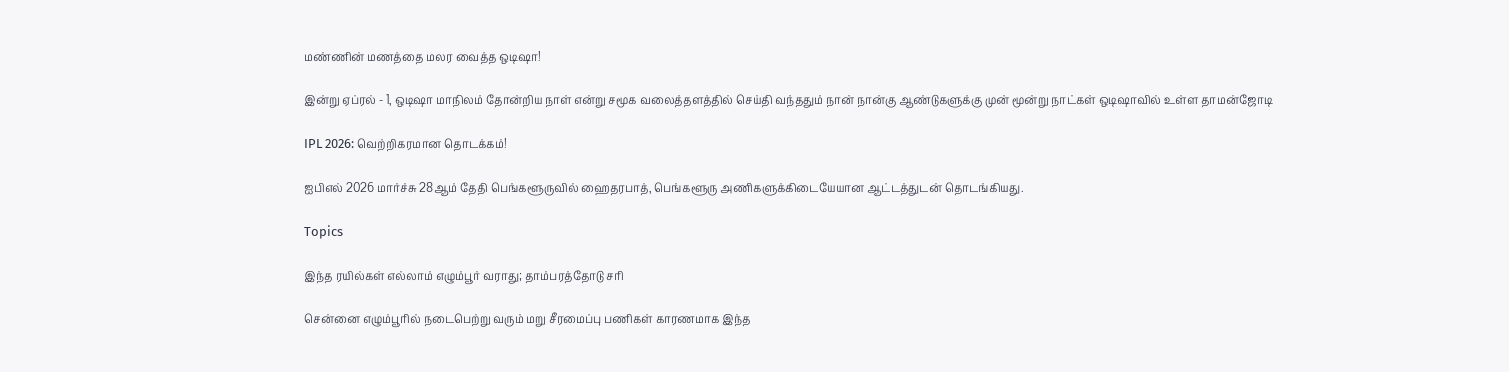மண்ணின் மணத்தை மலர வைத்த ஒடிஷா!

இன்று ஏப்ரல் - 1, ஒடிஷா மாநிலம் தோன்றிய நாள் என்று சமூக வலைத்தளத்தில் செய்தி வந்ததும் நான் நான்கு ஆண்டுகளுக்கு முன் மூன்று நாட்கள் ஒடிஷாவில் உள்ள தாமன்ஜோடி

IPL 2026: வெற்றிகரமான தொடக்கம்!

ஐபிஎல் 2026 மார்ச்சு 28ஆம் தேதி பெங்களூருவில் ஹைதரபாத், பெங்களூரு அணிகளுக்கிடையேயான ஆட்டத்துடன் தொடங்கியது.

Topics

இந்த ரயில்கள் எல்லாம் எழும்பூர் வராது; தாம்பரத்தோடு சரி

சென்னை எழும்பூரில் நடைபெற்று வரும் மறு சீரமைப்பு பணிகள் காரணமாக இந்த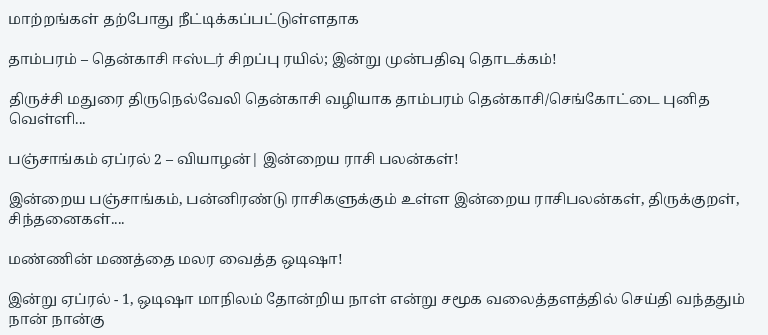மாற்றங்கள் தற்போது நீட்டிக்கப்பட்டுள்ளதாக‌

தாம்பரம் – தென்காசி ஈஸ்டர் சிறப்பு ரயில்; இன்று முன்பதிவு தொடக்கம்!

திருச்சி மதுரை திருநெல்வேலி தென்காசி வழியாக தாம்பரம் தென்காசி/செங்கோட்டை புனித வெள்ளி...

பஞ்சாங்கம் ஏப்ரல் 2 – வியாழன்| இன்றைய ராசி பலன்கள்!

இன்றைய பஞ்சாங்கம், பன்னிரண்டு ராசிகளுக்கும் உள்ள இன்றைய ராசிபலன்கள், திருக்குறள், சிந்தனைகள்....

மண்ணின் மணத்தை மலர வைத்த ஒடிஷா!

இன்று ஏப்ரல் - 1, ஒடிஷா மாநிலம் தோன்றிய நாள் என்று சமூக வலைத்தளத்தில் செய்தி வந்ததும் நான் நான்கு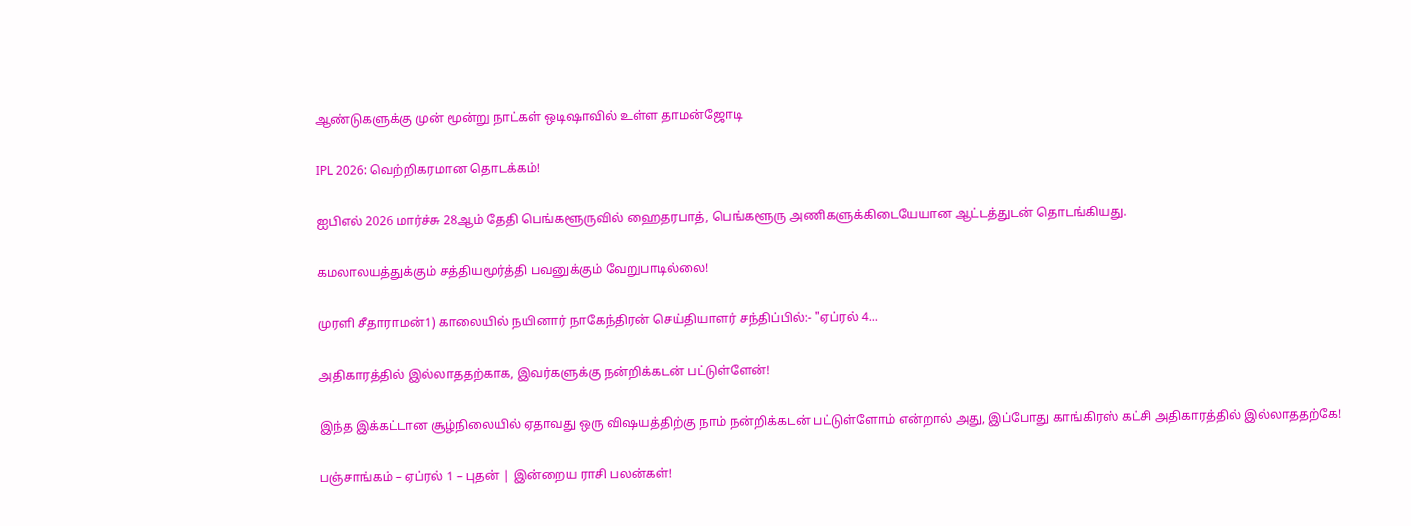ஆண்டுகளுக்கு முன் மூன்று நாட்கள் ஒடிஷாவில் உள்ள தாமன்ஜோடி

IPL 2026: வெற்றிகரமான தொடக்கம்!

ஐபிஎல் 2026 மார்ச்சு 28ஆம் தேதி பெங்களூருவில் ஹைதரபாத், பெங்களூரு அணிகளுக்கிடையேயான ஆட்டத்துடன் தொடங்கியது.

கமலாலயத்துக்கும் சத்தியமூர்த்தி பவனுக்கும் வேறுபாடில்லை!

முரளி சீதாராமன்1) காலையில் நயினார் நாகேந்திரன் செய்தியாளர் சந்திப்பில்:- "ஏப்ரல் 4...

அதிகாரத்தில் இல்லாததற்காக, இவர்களுக்கு நன்றிக்கடன் பட்டுள்ளேன்!

இந்த இக்கட்டான சூழ்நிலையில் ஏதாவது ஒரு விஷயத்திற்கு நாம் நன்றிக்கடன் பட்டுள்ளோம் என்றால் அது, இப்போது காங்கிரஸ் கட்சி அதிகாரத்தில் இல்லாததற்கே!

பஞ்சாங்கம் – ஏப்ரல் 1 – புதன் | இன்றைய ராசி பலன்கள்!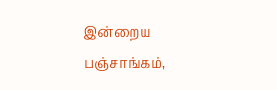இன்றைய பஞ்சாங்கம்,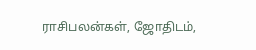ராசிபலன்கள், ஜோதிடம்,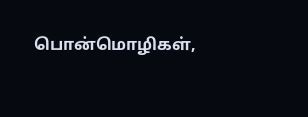பொன்மொழிகள்,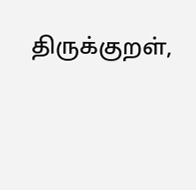திருக்குறள்,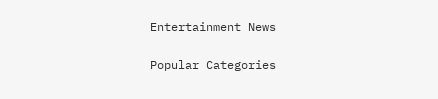Entertainment News

Popular Categories